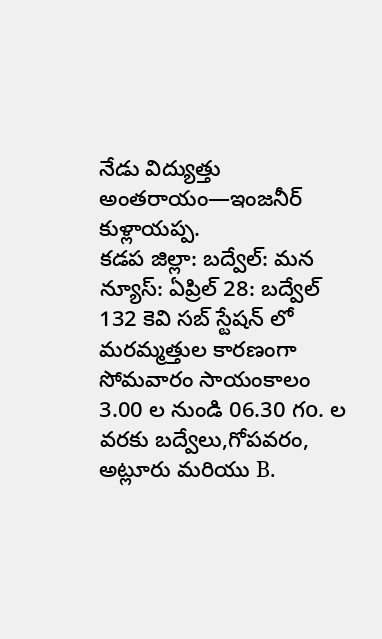నేడు విద్యుత్తు అంతరాయం—ఇంజనీర్ కుళ్లాయప్ప.
కడప జిల్లా: బద్వేల్: మన న్యూస్: ఏప్రిల్ 28: బద్వేల్ 132 కెవి సబ్ స్టేషన్ లో మరమ్మత్తుల కారణంగా సోమవారం సాయంకాలం 3.00 ల నుండి 06.30 గo. ల వరకు బద్వేలు,గోపవరం, అట్లూరు మరియు B.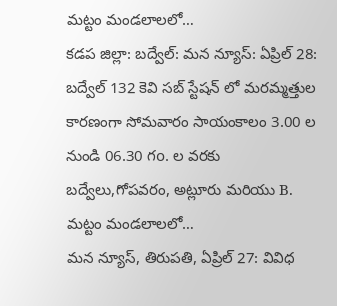మట్టం మండలాలలో…
కడప జిల్లా: బద్వేల్: మన న్యూస్: ఏప్రిల్ 28: బద్వేల్ 132 కెవి సబ్ స్టేషన్ లో మరమ్మత్తుల కారణంగా సోమవారం సాయంకాలం 3.00 ల నుండి 06.30 గo. ల వరకు బద్వేలు,గోపవరం, అట్లూరు మరియు B. మట్టం మండలాలలో…
మన న్యూస్, తిరుపతి, ఏప్రిల్ 27: వివిధ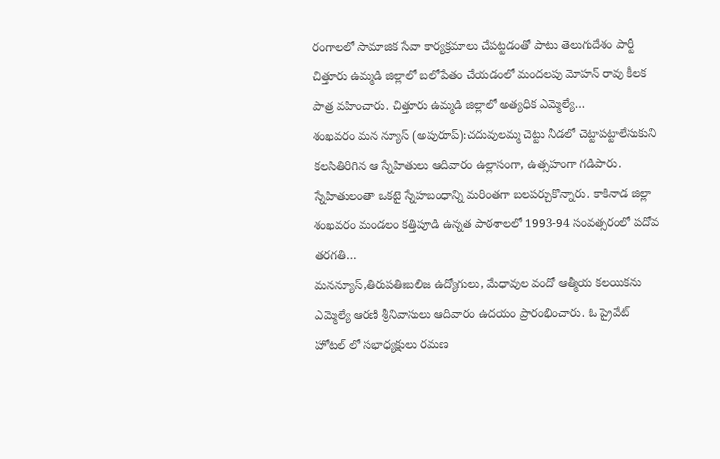రంగాలలో సామాజిక సేవా కార్యక్రమాలు చేపట్టడంతో పాటు తెలుగుదేశం పార్టీ చిత్తూరు ఉమ్మడి జిల్లాలో బలోపేతం చేయడంలో మందలపు మోహన్ రావు కీలక పాత్ర వహించారు. చిత్తూరు ఉమ్మడి జిల్లాలో అత్యధిక ఎమ్మెల్యే…
శంఖవరం మన న్యూస్ (అపురూప్):చదువులమ్మ చెట్టు నీడలో చెట్టాపట్టాలేసుకుని కలసితిరిగిన ఆ స్నేహితులు ఆదివారం ఉల్లాసంగా, ఉత్సహంగా గడిపారు. స్నేహితులంతా ఒకటై స్నేహబంధాన్ని మరింతగా బలపర్చుకొన్నారు. కాకినాడ జిల్లా శంఖవరం మండలం కత్తిపూడి ఉన్నత పాఠశాలలో 1993-94 సంవత్సరంలో పదోవ తరగతి…
మనన్యూస్,తిరుపతిఃబలిజ ఉద్యోగులు, మేధావుల వందో ఆత్మీయ కలయికను ఎమ్మెల్యే ఆరణి శ్రీనివాసులు ఆదివారం ఉదయం ప్రారంభించారు. ఓ ప్రైవేట్ హోటల్ లో సభాధ్యక్షులు రమణ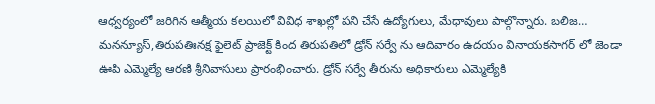ఆధ్వర్యంలో జరిగిన ఆత్మీయ కలయిలో వివిధ శాఖల్లో పని చేసే ఉద్యోగులు, మేధావులు పాల్గొన్నారు. బలిజ…
మనన్యూస్,తిరుపతిఃనక్ష ఫైలెట్ ప్రాజెక్ట్ కింద తిరుపతిలో డ్రోన్ సర్వే ను ఆదివారం ఉదయం వినాయకసాగర్ లో జెండా ఊపి ఎమ్మెల్యే ఆరణి శ్రీనివాసులు ప్రారంభించారు. డ్రోన్ సర్వే తీరును అధికారులు ఎమ్మెల్యేకి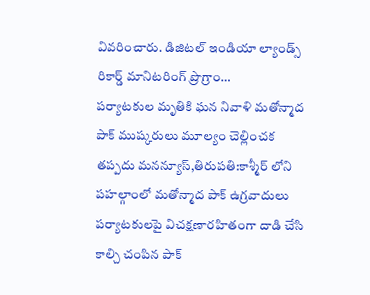వివరించారు. డిజిటల్ ఇండియా ల్యాండ్స్ రికార్డ్ మానిటరింగ్ ప్రొగ్రాం…
పర్యాటకుల మృతికి ఘన నివాళి మతోన్మాద పాక్ ముష్కరులు మూల్యం చెల్లించక తప్పదు మనన్యూస్,తిరుపతి:కాశ్మీర్ లోని పహల్గాంలో మతోన్మాద పాక్ ఉగ్రవాదులు పర్యాటకులపై విచక్షణారహితంగా దాడి చేసి కాల్చి చంపిన పాక్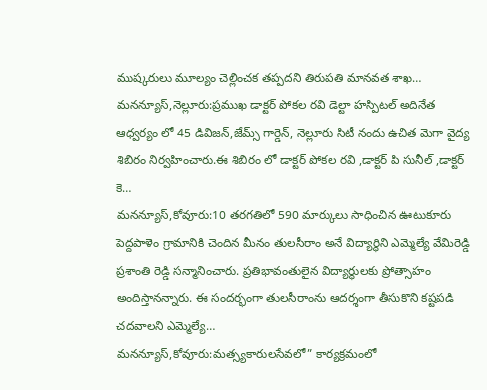ముష్కరులు మూల్యం చెల్లించక తప్పదని తిరుపతి మానవత శాఖ…
మనన్యూస్,నెల్లూరు:ప్రముఖ డాక్టర్ పోకల రవి డెల్టా హస్పిటల్ అదినేత ఆధ్వర్యం లో 45 డివిజన్,జేమ్స్ గార్డెన్, నెల్లూరు సిటీ నందు ఉచిత మెగా వైద్య శిబిరం నిర్వహించారు.ఈ శిబిరం లో డాక్టర్ పోకల రవి ,డాక్టర్ పి సునీల్ ,డాక్టర్ కె…
మనన్యూస్,కోవూరు:10 తరగతిలో 590 మార్కులు సాధించిన ఊటుకూరు పెద్దపాళెం గ్రామానికి చెందిన మీనం తులసీరాం అనే విద్యార్థిని ఎమ్మెల్యే వేమిరెడ్డి ప్రశాంతి రెడ్డి సన్మానించారు. ప్రతిభావంతులైన విద్యార్థులకు ప్రోత్సాహం అందిస్తానన్నారు. ఈ సందర్భంగా తులసీరాంను ఆదర్శంగా తీసుకొని కష్టపడి చదవాలని ఎమ్మెల్యే…
మనన్యూస్,కోవూరు:మత్స్యకారులసేవలో” కార్యక్రమంలో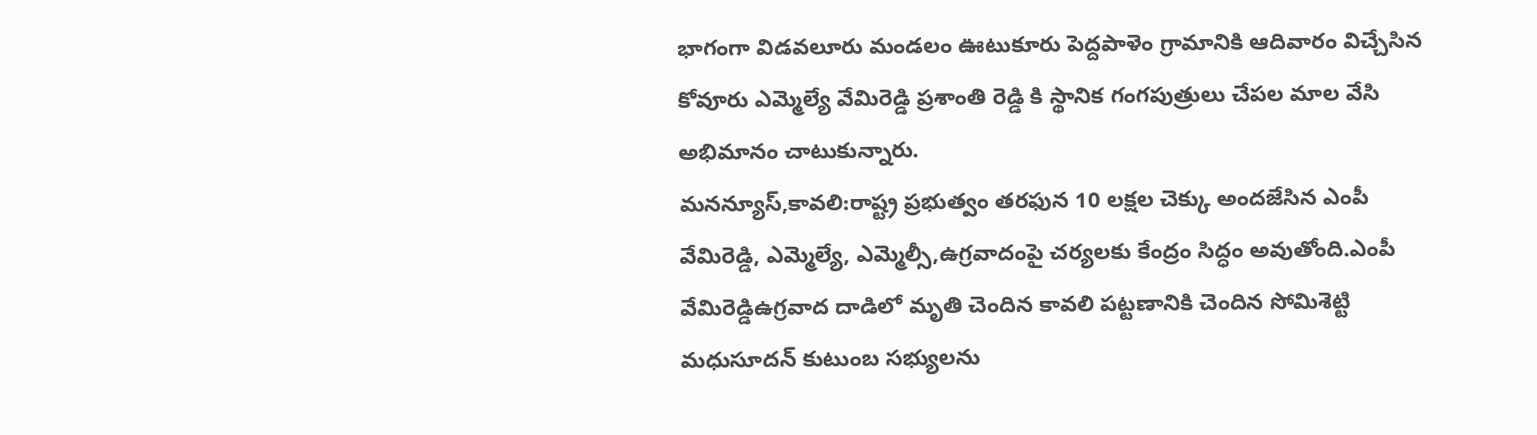భాగంగా విడవలూరు మండలం ఊటుకూరు పెద్దపాళెం గ్రామానికి ఆదివారం విచ్చేసిన కోవూరు ఎమ్మెల్యే వేమిరెడ్డి ప్రశాంతి రెడ్డి కి స్థానిక గంగపుత్రులు చేపల మాల వేసి అభిమానం చాటుకున్నారు.
మనన్యూస్,కావలి:రాష్ట్ర ప్రభుత్వం తరఫున 10 లక్షల చెక్కు అందజేసిన ఎంపీ వేమిరెడ్డి, ఎమ్మెల్యే, ఎమ్మెల్సీ,ఉగ్రవాదంపై చర్యలకు కేంద్రం సిద్ధం అవుతోంది.ఎంపీ వేమిరెడ్డిఉగ్రవాద దాడిలో మృతి చెందిన కావలి పట్టణానికి చెందిన సోమిశెట్టి మధుసూదన్ కుటుంబ సభ్యులను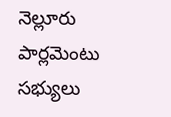నెల్లూరు పార్లమెంటు సభ్యులు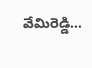వేమిరెడ్డి…